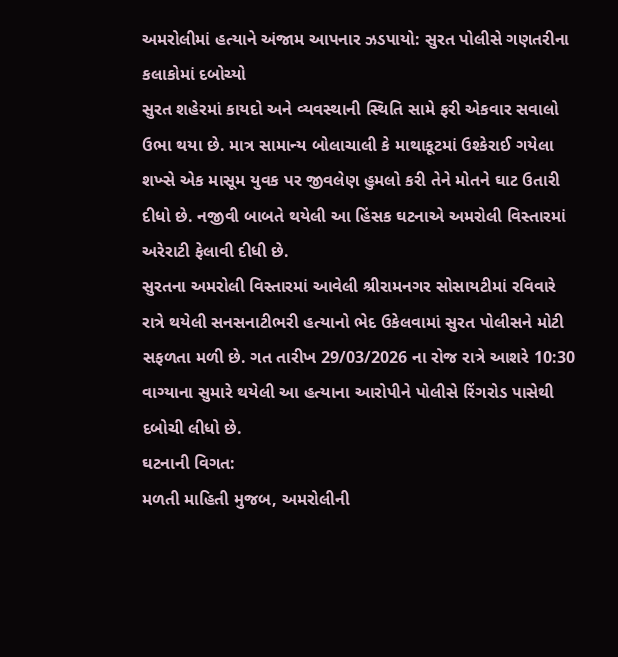અમરોલીમાં હત્યાને અંજામ આપનાર ઝડપાયો: સુરત પોલીસે ગણતરીના કલાકોમાં દબોચ્યો
સુરત શહેરમાં કાયદો અને વ્યવસ્થાની સ્થિતિ સામે ફરી એકવાર સવાલો ઉભા થયા છે. માત્ર સામાન્ય બોલાચાલી કે માથાકૂટમાં ઉશ્કેરાઈ ગયેલા શખ્સે એક માસૂમ યુવક પર જીવલેણ હુમલો કરી તેને મોતને ઘાટ ઉતારી દીધો છે. નજીવી બાબતે થયેલી આ હિંસક ઘટનાએ અમરોલી વિસ્તારમાં અરેરાટી ફેલાવી દીધી છે.
સુરતના અમરોલી વિસ્તારમાં આવેલી શ્રીરામનગર સોસાયટીમાં રવિવારે રાત્રે થયેલી સનસનાટીભરી હત્યાનો ભેદ ઉકેલવામાં સુરત પોલીસને મોટી સફળતા મળી છે. ગત તારીખ 29/03/2026 ના રોજ રાત્રે આશરે 10:30 વાગ્યાના સુમારે થયેલી આ હત્યાના આરોપીને પોલીસે રિંગરોડ પાસેથી દબોચી લીધો છે.
ઘટનાની વિગત:
મળતી માહિતી મુજબ, અમરોલીની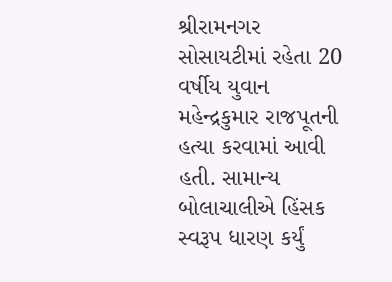શ્રીરામનગર સોસાયટીમાં રહેતા 20 વર્ષીય યુવાન મહેન્દ્રકુમાર રાજપૂતની હત્યા કરવામાં આવી હતી. સામાન્ય બોલાચાલીએ હિંસક સ્વરૂપ ધારણ કર્યું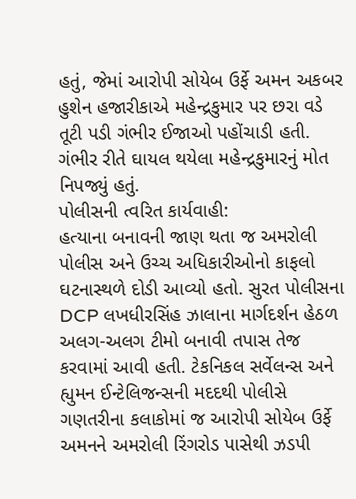હતું, જેમાં આરોપી સોયેબ ઉર્ફે અમન અકબર હુશેન હજારીકાએ મહેન્દ્રકુમાર પર છરા વડે તૂટી પડી ગંભીર ઈજાઓ પહોંચાડી હતી. ગંભીર રીતે ઘાયલ થયેલા મહેન્દ્રકુમારનું મોત નિપજ્યું હતું.
પોલીસની ત્વરિત કાર્યવાહી:
હત્યાના બનાવની જાણ થતા જ અમરોલી પોલીસ અને ઉચ્ચ અધિકારીઓનો કાફલો ઘટનાસ્થળે દોડી આવ્યો હતો. સુરત પોલીસના DCP લખધીરસિંહ ઝાલાના માર્ગદર્શન હેઠળ અલગ-અલગ ટીમો બનાવી તપાસ તેજ કરવામાં આવી હતી. ટેકનિકલ સર્વેલન્સ અને હ્યુમન ઈન્ટેલિજન્સની મદદથી પોલીસે ગણતરીના કલાકોમાં જ આરોપી સોયેબ ઉર્ફે અમનને અમરોલી રિંગરોડ પાસેથી ઝડપી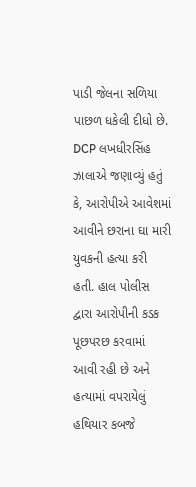પાડી જેલના સળિયા પાછળ ધકેલી દીધો છે.
DCP લખધીરસિંહ ઝાલાએ જણાવ્યું હતું કે, આરોપીએ આવેશમાં આવીને છરાના ઘા મારી યુવકની હત્યા કરી હતી. હાલ પોલીસ દ્વારા આરોપીની કડક પૂછપરછ કરવામાં આવી રહી છે અને હત્યામાં વપરાયેલું હથિયાર કબજે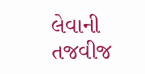લેવાની તજવીજ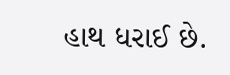હાથ ધરાઈ છે.